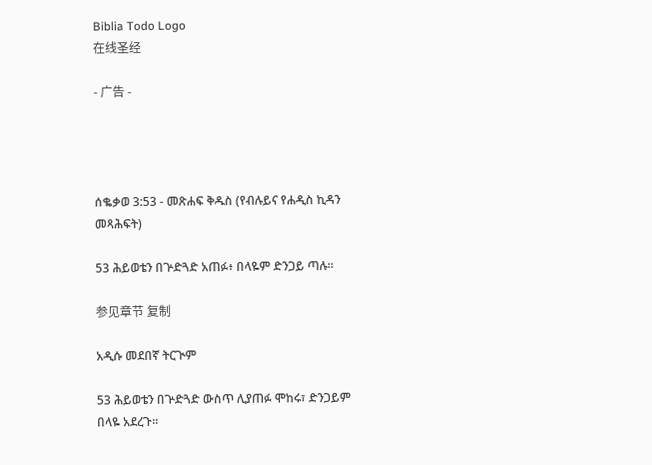Biblia Todo Logo
在线圣经

- 广告 -




ሰቈቃወ 3:53 - መጽሐፍ ቅዱስ (የብሉይና የሐዲስ ኪዳን መጻሕፍት)

53 ሕይወቴን በጕድጓድ አጠፉ፥ በላዬም ድንጋይ ጣሉ።

参见章节 复制

አዲሱ መደበኛ ትርጒም

53 ሕይወቴን በጕድጓድ ውስጥ ሊያጠፉ ሞከሩ፣ ድንጋይም በላዬ አደረጉ።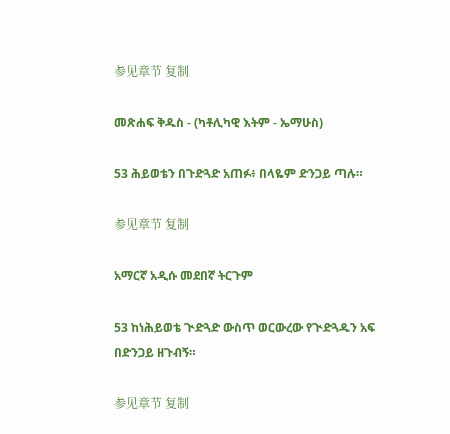参见章节 复制

መጽሐፍ ቅዱስ - (ካቶሊካዊ እትም - ኤማሁስ)

53 ሕይወቴን በጉድጓድ አጠፉ፥ በላዬም ድንጋይ ጣሉ።

参见章节 复制

አማርኛ አዲሱ መደበኛ ትርጉም

53 ከነሕይወቴ ጒድጓድ ውስጥ ወርውረው የጒድጓዱን አፍ በድንጋይ ዘጉብኝ።

参见章节 复制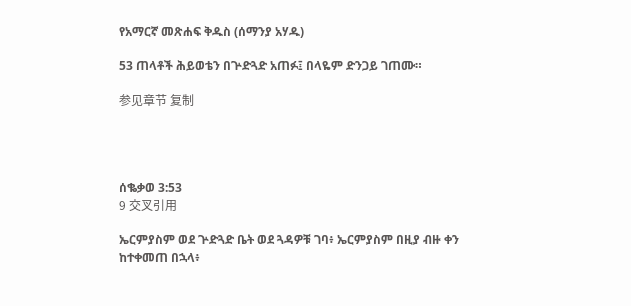የአማርኛ መጽሐፍ ቅዱስ (ሰማንያ አሃዱ)

53 ጠላቶች ሕይወቴን በጕድጓድ አጠፉ፤ በላዬም ድንጋይ ገጠሙ።

参见章节 复制




ሰቈቃወ 3:53
9 交叉引用

ኤርምያስም ወደ ጕድጓድ ቤት ወደ ጓዳዎቹ ገባ፥ ኤርምያስም በዚያ ብዙ ቀን ከተቀመጠ በኋላ፥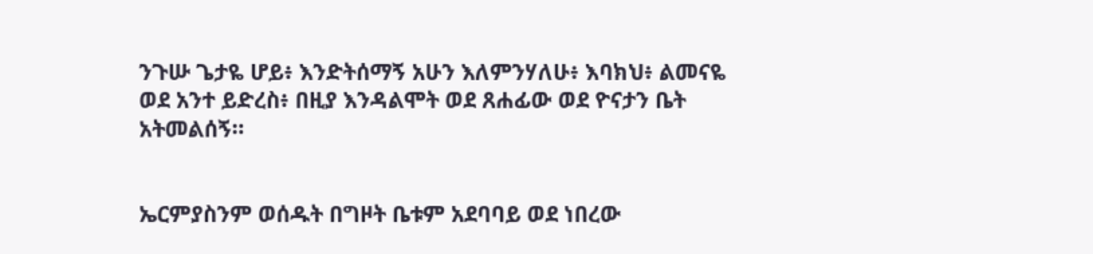ንጉሡ ጌታዬ ሆይ፥ እንድትሰማኝ አሁን እለምንሃለሁ፥ እባክህ፥ ልመናዬ ወደ አንተ ይድረስ፥ በዚያ እንዳልሞት ወደ ጸሐፊው ወደ ዮናታን ቤት አትመልሰኝ።


ኤርምያስንም ወሰዱት በግዞት ቤቱም አደባባይ ወደ ነበረው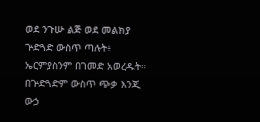ወደ ንጉሡ ልጅ ወደ መልክያ ጕድጓድ ውስጥ ጣሉት፥ ኤርምያስንም በገመድ አወረዱት። በጕድጓድም ውስጥ ጭቃ እንጂ ውኃ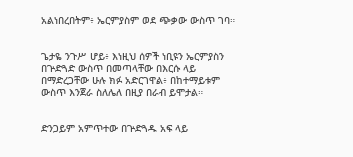አልነበረበትም፥ ኤርምያስም ወደ ጭቃው ውስጥ ገባ።


ጌታዬ ንጉሥ ሆይ፥ እነዚህ ሰዎች ነቢዩን ኤርምያስን በጕድጓድ ውስጥ በመጣላቸው በእርሱ ላይ በማድረጋቸው ሁሉ ክፉ አድርገዋል፥ በከተማይቱም ውስጥ እንጀራ ስለሌለ በዚያ በራብ ይሞታል።


ድንጋይም አምጥተው በጕድጓዱ አፍ ላይ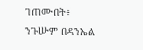ገጠሙበት፥ ንጉሡም በዳንኤል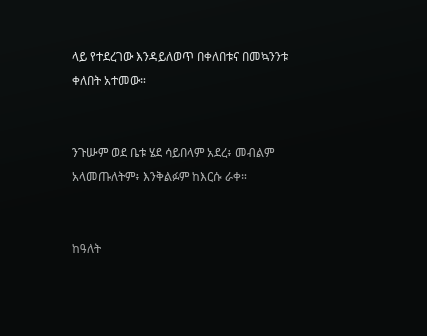ላይ የተደረገው እንዳይለወጥ በቀለበቱና በመኳንንቱ ቀለበት አተመው።


ንጉሡም ወደ ቤቱ ሄደ ሳይበላም አደረ፥ መብልም አላመጡለትም፥ እንቅልፉም ከእርሱ ራቀ።


ከዓለት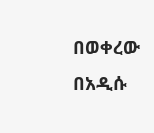በወቀረው በአዲሱ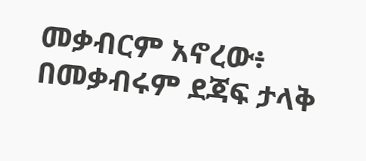መቃብርም አኖረው፥ በመቃብሩም ደጃፍ ታላቅ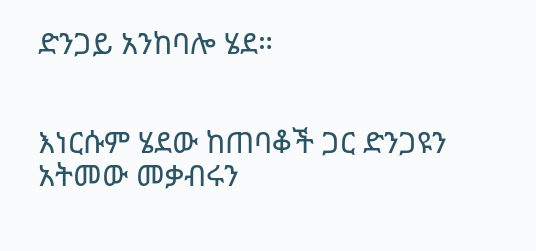ድንጋይ አንከባሎ ሄደ።


እነርሱም ሄደው ከጠባቆች ጋር ድንጋዩን አትመው መቃብሩን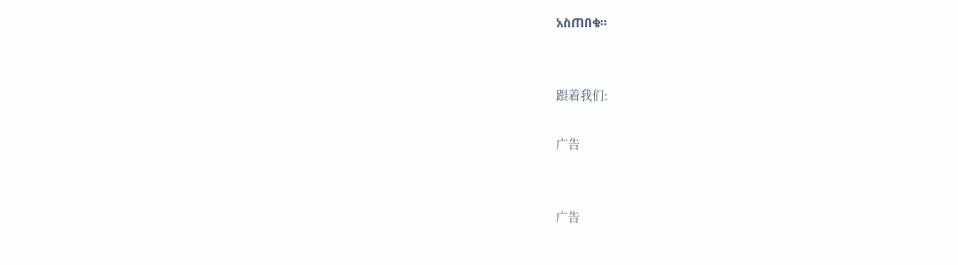አስጠበቁ።


跟着我们:

广告


广告